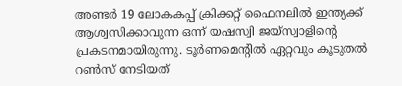അണ്ടര്‍ 19 ലോകകപ്പ് ക്രിക്കറ്റ് ഫൈനലില്‍ ഇന്ത്യക്ക് ആശ്വസിക്കാവുന്ന ഒന്ന് യഷസ്വി ജയ്‌സ്വാളിന്റെ പ്രകടനമായിരുന്നു. ടൂര്‍ണമെന്റില്‍ ഏറ്റവും കൂടുതല്‍ റണ്‍സ് നേടിയത്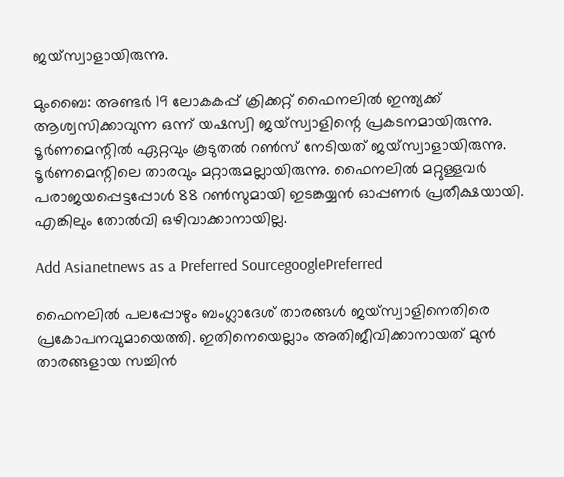ജയ്‌സ്വാളായിരുന്നു.

മുംബൈ: അണ്ടര്‍ 19 ലോകകപ്പ് ക്രിക്കറ്റ് ഫൈനലില്‍ ഇന്ത്യക്ക് ആശ്വസിക്കാവുന്ന ഒന്ന് യഷസ്വി ജയ്‌സ്വാളിന്റെ പ്രകടനമായിരുന്നു. ടൂര്‍ണമെന്റില്‍ ഏറ്റവും കൂടുതല്‍ റണ്‍സ് നേടിയത് ജയ്‌സ്വാളായിരുന്നു. ടൂര്‍ണമെന്റിലെ താരവും മറ്റാരുമല്ലായിരുന്നു. ഫൈനലില്‍ മറ്റുള്ളവര്‍ പരാജയപ്പെട്ടപ്പോള്‍ 88 റണ്‍സുമായി ഇടങ്കയ്യന്‍ ഓപ്പണര്‍ പ്രതീക്ഷയായി. എങ്കിലും തോല്‍വി ഒഴിവാക്കാനായില്ല.

Add Asianetnews as a Preferred SourcegooglePreferred

ഫൈനലില്‍ പലപ്പോഴും ബംഗ്ലാദേശ് താരങ്ങള്‍ ജയ്‌സ്വാളിനെതിരെ പ്രകോപനവുമായെത്തി. ഇതിനെയെല്ലാം അതിജീവിക്കാനായത് മുന്‍ താരങ്ങളായ സച്ചിന്‍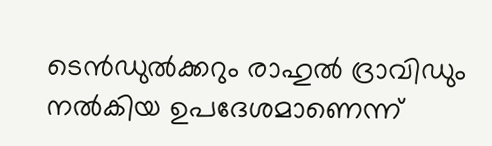ടെന്‍ഡുല്‍ക്കറും രാഹുല്‍ ദ്രാവിഡും നല്‍കിയ ഉപദേശമാണെന്ന്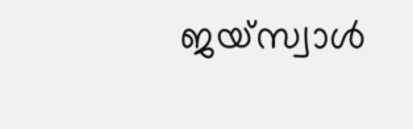ജയ്‌സ്വാള്‍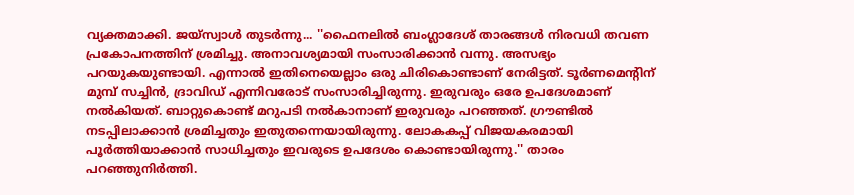വ്യക്തമാക്കി. ജയ്‌സ്വാള്‍ തുടര്‍ന്നു... ''ഫൈനലില്‍ ബംഗ്ലാദേശ് താരങ്ങള്‍ നിരവധി തവണ പ്രകോപനത്തിന് ശ്രമിച്ചു. അനാവശ്യമായി സംസാരിക്കാന്‍ വന്നു. അസഭ്യം പറയുകയുണ്ടായി. എന്നാല്‍ ഇതിനെയെല്ലാം ഒരു ചിരികൊണ്ടാണ് നേരിട്ടത്. ടൂര്‍ണമെന്റിന് മുമ്പ് സച്ചിന്‍, ദ്രാവിഡ് എന്നിവരോട് സംസാരിച്ചിരുന്നു. ഇരുവരും ഒരേ ഉപദേശമാണ് നല്‍കിയത്. ബാറ്റുകൊണ്ട് മറുപടി നല്‍കാനാണ് ഇരുവരും പറഞ്ഞത്. ഗ്രൗണ്ടില്‍ നടപ്പിലാക്കാന്‍ ശ്രമിച്ചതും ഇതുതന്നെയായിരുന്നു. ലോകകപ്പ് വിജയകരമായി പൂര്‍ത്തിയാക്കാന്‍ സാധിച്ചതും ഇവരുടെ ഉപദേശം കൊണ്ടായിരുന്നു.'' താരം പറഞ്ഞുനിര്‍ത്തി.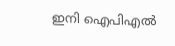ഇനി ഐപിഎല്‍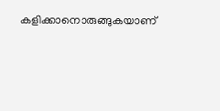കളിക്കാനൊരുങ്ങുകയാണ്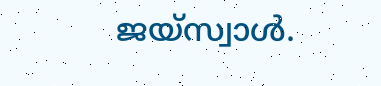ജയ്‌സ്വാള്‍.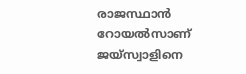രാജസ്ഥാന്‍ റോയല്‍സാണ് ജയ്‌സ്വാളിനെ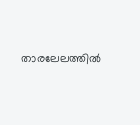താരലേലത്തില്‍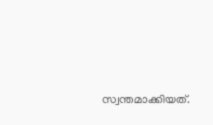സ്വന്തമാക്കിയത്.